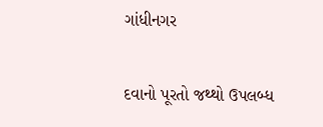ગાંધીનગર

દવાનો પૂરતો જથ્થો ઉપલબ્ધ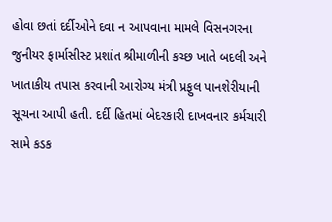હોવા છતાં દર્દીઓને દવા ન આપવાના મામલે વિસનગરના જુનીયર ફાર્માસીસ્ટ પ્રશાંત શ્રીમાળીની કચ્છ ખાતે બદલી અને ખાતાકીય તપાસ કરવાની આરોગ્ય મંત્રી પ્રફુલ પાનશેરીયાની સૂચના આપી હતી. દર્દી હિતમાં બેદરકારી દાખવનાર કર્મચારી સામે કડક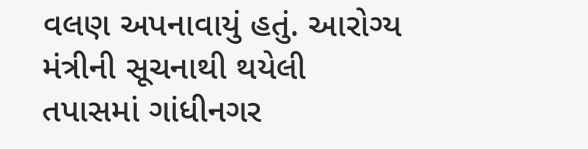વલણ અપનાવાયું હતું. આરોગ્ય મંત્રીની સૂચનાથી થયેલી તપાસમાં ગાંધીનગર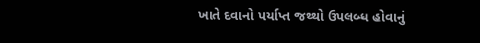ખાતે દવાનો પર્યાપ્ત જથ્થો ઉપલબ્ધ હોવાનું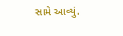સામે આવ્યું.